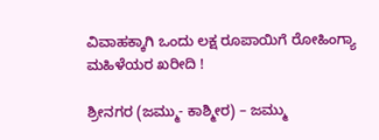ವಿವಾಹಕ್ಕಾಗಿ ಒಂದು ಲಕ್ಷ ರೂಪಾಯಿಗೆ ರೋಹಿಂಗ್ಯಾ ಮಹಿಳೆಯರ ಖರೀದಿ !

ಶ್ರೀನಗರ (ಜಮ್ಮು- ಕಾಶ್ಮೀರ) – ಜಮ್ಮು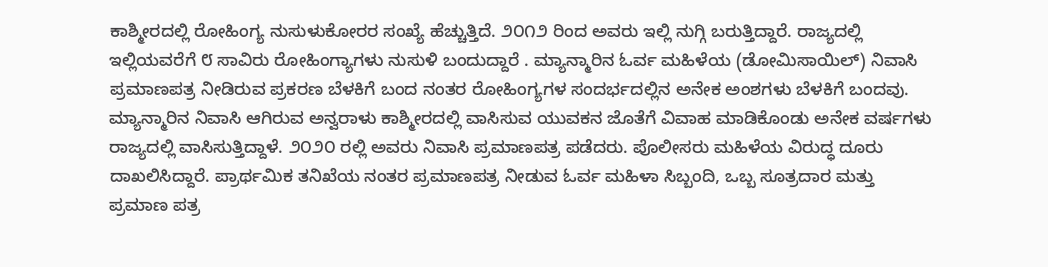ಕಾಶ್ಮೀರದಲ್ಲಿ ರೋಹಿಂಗ್ಯ ನುಸುಳುಕೋರರ ಸಂಖ್ಯೆ ಹೆಚ್ಚುತ್ತಿದೆ. ೨೦೧೨ ರಿಂದ ಅವರು ಇಲ್ಲಿ ನುಗ್ಗಿ ಬರುತ್ತಿದ್ದಾರೆ. ರಾಜ್ಯದಲ್ಲಿ ಇಲ್ಲಿಯವರೆಗೆ ೮ ಸಾವಿರು ರೋಹಿಂಗ್ಯಾಗಳು ನುಸುಳಿ ಬಂದುದ್ದಾರೆ . ಮ್ಯಾನ್ಮಾರಿನ ಓರ್ವ ಮಹಿಳೆಯ (ಡೋಮಿಸಾಯಿಲ್) ನಿವಾಸಿ ಪ್ರಮಾಣಪತ್ರ ನೀಡಿರುವ ಪ್ರಕರಣ ಬೆಳಕಿಗೆ ಬಂದ ನಂತರ ರೋಹಿಂಗ್ಯಗಳ ಸಂದರ್ಭದಲ್ಲಿನ ಅನೇಕ ಅಂಶಗಳು ಬೆಳಕಿಗೆ ಬಂದವು. ಮ್ಯಾನ್ಮಾರಿನ ನಿವಾಸಿ ಆಗಿರುವ ಅನ್ವರಾಳು ಕಾಶ್ಮೀರದಲ್ಲಿ ವಾಸಿಸುವ ಯುವಕನ ಜೊತೆಗೆ ವಿವಾಹ ಮಾಡಿಕೊಂಡು ಅನೇಕ ವರ್ಷಗಳು ರಾಜ್ಯದಲ್ಲಿ ವಾಸಿಸುತ್ತಿದ್ದಾಳೆ. ೨೦೨೦ ರಲ್ಲಿ ಅವರು ನಿವಾಸಿ ಪ್ರಮಾಣಪತ್ರ ಪಡೆದರು. ಪೊಲೀಸರು ಮಹಿಳೆಯ ವಿರುದ್ಧ ದೂರು ದಾಖಲಿಸಿದ್ದಾರೆ. ಪ್ರಾರ್ಥಮಿಕ ತನಿಖೆಯ ನಂತರ ಪ್ರಮಾಣಪತ್ರ ನೀಡುವ ಓರ್ವ ಮಹಿಳಾ ಸಿಬ್ಬಂದಿ, ಒಬ್ಬ ಸೂತ್ರದಾರ ಮತ್ತು ಪ್ರಮಾಣ ಪತ್ರ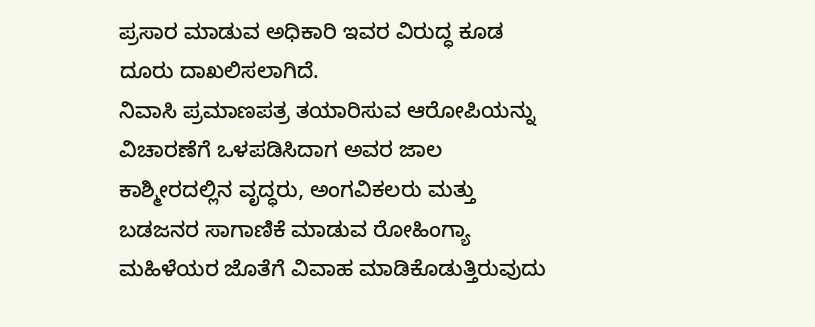ಪ್ರಸಾರ ಮಾಡುವ ಅಧಿಕಾರಿ ಇವರ ವಿರುದ್ಧ ಕೂಡ ದೂರು ದಾಖಲಿಸಲಾಗಿದೆ.
ನಿವಾಸಿ ಪ್ರಮಾಣಪತ್ರ ತಯಾರಿಸುವ ಆರೋಪಿಯನ್ನು ವಿಚಾರಣೆಗೆ ಒಳಪಡಿಸಿದಾಗ ಅವರ ಜಾಲ ಕಾಶ್ಮೀರದಲ್ಲಿನ ವೃದ್ಧರು, ಅಂಗವಿಕಲರು ಮತ್ತು ಬಡಜನರ ಸಾಗಾಣಿಕೆ ಮಾಡುವ ರೋಹಿಂಗ್ಯಾ ಮಹಿಳೆಯರ ಜೊತೆಗೆ ವಿವಾಹ ಮಾಡಿಕೊಡುತ್ತಿರುವುದು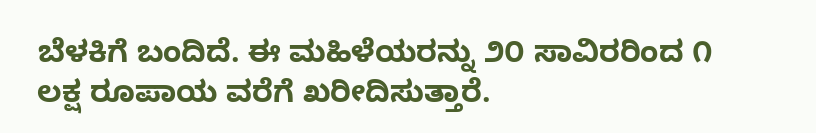ಬೆಳಕಿಗೆ ಬಂದಿದೆ. ಈ ಮಹಿಳೆಯರನ್ನು ೨೦ ಸಾವಿರರಿಂದ ೧ ಲಕ್ಷ ರೂಪಾಯ ವರೆಗೆ ಖರೀದಿಸುತ್ತಾರೆ.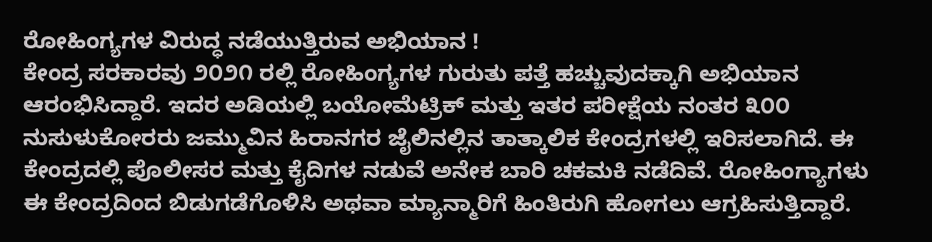ರೋಹಿಂಗ್ಯಗಳ ವಿರುದ್ಧ ನಡೆಯುತ್ತಿರುವ ಅಭಿಯಾನ !
ಕೇಂದ್ರ ಸರಕಾರವು ೨೦೨೧ ರಲ್ಲಿ ರೋಹಿಂಗ್ಯಗಳ ಗುರುತು ಪತ್ತೆ ಹಚ್ಚುವುದಕ್ಕಾಗಿ ಅಭಿಯಾನ ಆರಂಭಿಸಿದ್ದಾರೆ. ಇದರ ಅಡಿಯಲ್ಲಿ ಬಯೋಮೆಟ್ರಿಕ್ ಮತ್ತು ಇತರ ಪರೀಕ್ಷೆಯ ನಂತರ ೩೦೦ ನುಸುಳುಕೋರರು ಜಮ್ಮುವಿನ ಹಿರಾನಗರ ಜೈಲಿನಲ್ಲಿನ ತಾತ್ಕಾಲಿಕ ಕೇಂದ್ರಗಳಲ್ಲಿ ಇರಿಸಲಾಗಿದೆ. ಈ ಕೇಂದ್ರದಲ್ಲಿ ಪೊಲೀಸರ ಮತ್ತು ಕೈದಿಗಳ ನಡುವೆ ಅನೇಕ ಬಾರಿ ಚಕಮಕಿ ನಡೆದಿವೆ. ರೋಹಿಂಗ್ಯಾಗಳು ಈ ಕೇಂದ್ರದಿಂದ ಬಿಡುಗಡೆಗೊಳಿಸಿ ಅಥವಾ ಮ್ಯಾನ್ಮಾರಿಗೆ ಹಿಂತಿರುಗಿ ಹೋಗಲು ಆಗ್ರಹಿಸುತ್ತಿದ್ದಾರೆ.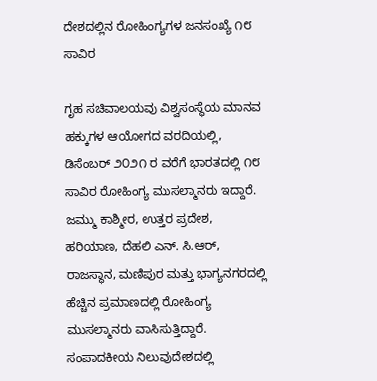ದೇಶದಲ್ಲಿನ ರೋಹಿಂಗ್ಯಗಳ ಜನಸಂಖ್ಯೆ ೧೮ ಸಾವಿರ

ಗೃಹ ಸಚಿವಾಲಯವು ವಿಶ್ವಸಂಸ್ಥೆಯ ಮಾನವ ಹಕ್ಕುಗಳ ಆಯೋಗದ ವರದಿಯಲ್ಲಿ, ಡಿಸೆಂಬರ್ ೨೦೨೧ ರ ವರೆಗೆ ಭಾರತದಲ್ಲಿ ೧೮ ಸಾವಿರ ರೋಹಿಂಗ್ಯ ಮುಸಲ್ಮಾನರು ಇದ್ದಾರೆ. ಜಮ್ಮು ಕಾಶ್ಮೀರ, ಉತ್ತರ ಪ್ರದೇಶ, ಹರಿಯಾಣ, ದೆಹಲಿ ಎನ್. ಸಿ.ಆರ್, ರಾಜಸ್ಥಾನ, ಮಣಿಪುರ ಮತ್ತು ಭಾಗ್ಯನಗರದಲ್ಲಿ ಹೆಚ್ಚಿನ ಪ್ರಮಾಣದಲ್ಲಿ ರೋಹಿಂಗ್ಯ ಮುಸಲ್ಮಾನರು ವಾಸಿಸುತ್ತಿದ್ದಾರೆ.
ಸಂಪಾದಕೀಯ ನಿಲುವುದೇಶದಲ್ಲಿ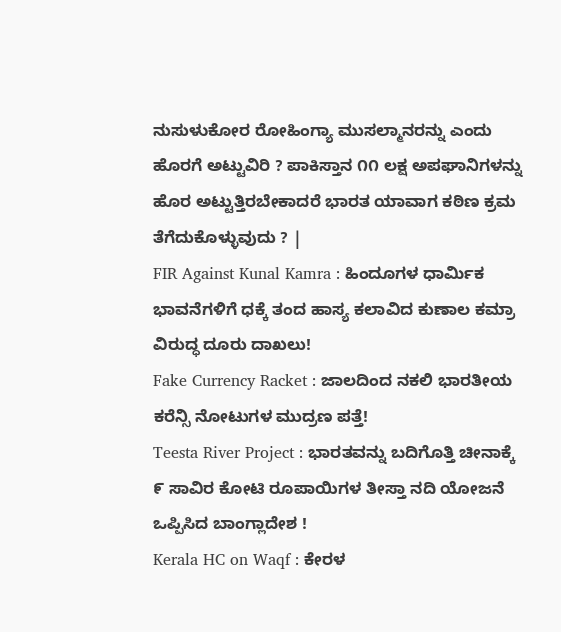ನುಸುಳುಕೋರ ರೋಹಿಂಗ್ಯಾ ಮುಸಲ್ಮಾನರನ್ನು ಎಂದು ಹೊರಗೆ ಅಟ್ಟುವಿರಿ ? ಪಾಕಿಸ್ತಾನ ೧೧ ಲಕ್ಷ ಅಪಘಾನಿಗಳನ್ನು ಹೊರ ಅಟ್ಟುತ್ತಿರಬೇಕಾದರೆ ಭಾರತ ಯಾವಾಗ ಕಠಿಣ ಕ್ರಮ ತೆಗೆದುಕೊಳ್ಳುವುದು ? |
FIR Against Kunal Kamra : ಹಿಂದೂಗಳ ಧಾರ್ಮಿಕ ಭಾವನೆಗಳಿಗೆ ಧಕ್ಕೆ ತಂದ ಹಾಸ್ಯ ಕಲಾವಿದ ಕುಣಾಲ ಕಮ್ರಾ ವಿರುದ್ಧ ದೂರು ದಾಖಲು!
Fake Currency Racket : ಜಾಲದಿಂದ ನಕಲಿ ಭಾರತೀಯ ಕರೆನ್ಸಿ ನೋಟುಗಳ ಮುದ್ರಣ ಪತ್ತೆ!
Teesta River Project : ಭಾರತವನ್ನು ಬದಿಗೊತ್ತಿ ಚೀನಾಕ್ಕೆ ೯ ಸಾವಿರ ಕೋಟಿ ರೂಪಾಯಿಗಳ ತೀಸ್ತಾ ನದಿ ಯೋಜನೆ ಒಪ್ಪಿಸಿದ ಬಾಂಗ್ಲಾದೇಶ !
Kerala HC on Waqf : ಕೇರಳ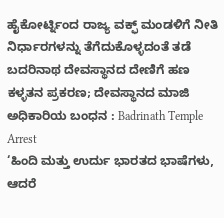ಹೈಕೋರ್ಟ್ನಿಂದ ರಾಜ್ಯ ವಕ್ಫ್ ಮಂಡಳಿಗೆ ನೀತಿ ನಿರ್ಧಾರಗಳನ್ನು ತೆಗೆದುಕೊಳ್ಳದಂತೆ ತಡೆ
ಬದರಿನಾಥ ದೇವಸ್ಥಾನದ ದೇಣಿಗೆ ಹಣ ಕಳ್ಳತನ ಪ್ರಕರಣ; ದೇವಸ್ಥಾನದ ಮಾಜಿ ಅಧಿಕಾರಿಯ ಬಂಧನ : Badrinath Temple Arrest
‘ಹಿಂದಿ ಮತ್ತು ಉರ್ದು ಭಾರತದ ಭಾಷೆಗಳು, ಆದರೆ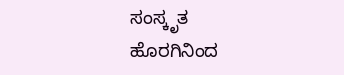ಸಂಸ್ಕೃತ ಹೊರಗಿನಿಂದ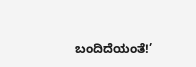ಬಂದಿದೆಯಂತೆ!’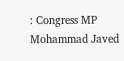: Congress MP Mohammad Javed